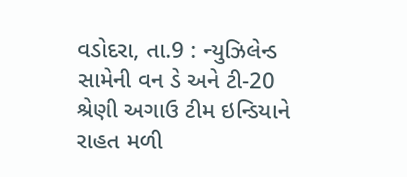વડોદરા, તા.9 : ન્યુઝિલેન્ડ સામેની વન ડે અને ટી-20 શ્રેણી અગાઉ ટીમ ઇન્ડિયાને રાહત મળી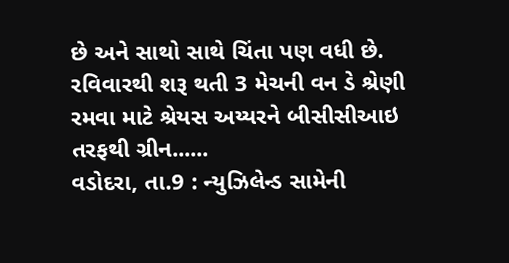છે અને સાથો સાથે ચિંતા પણ વધી છે. રવિવારથી શરૂ થતી 3 મેચની વન ડે શ્રેણી રમવા માટે શ્રેયસ અય્યરને બીસીસીઆઇ તરફથી ગ્રીન......
વડોદરા, તા.9 : ન્યુઝિલેન્ડ સામેની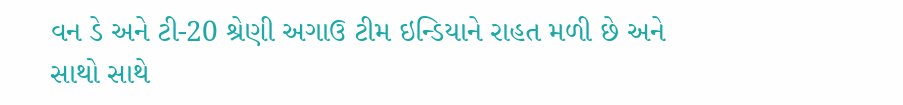વન ડે અને ટી-20 શ્રેણી અગાઉ ટીમ ઇન્ડિયાને રાહત મળી છે અને સાથો સાથે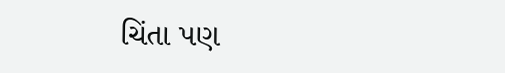ચિંતા પણ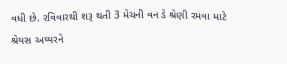વધી છે. રવિવારથી શરૂ થતી 3 મેચની વન ડે શ્રેણી રમવા માટે શ્રેયસ અય્યરને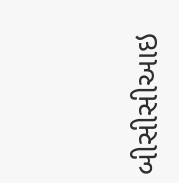બીસીસીઆઇ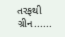તરફથી ગ્રીન......